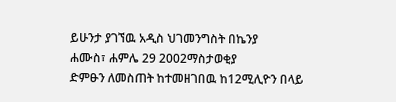ይሁንታ ያገኘዉ አዲስ ህገመንግስት በኬንያ
ሐሙስ፣ ሐምሌ 29 2002ማስታወቂያ
ድምፁን ለመስጠት ከተመዘገበዉ ከ12ሚሊዮን በላይ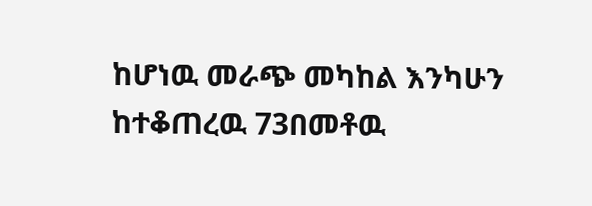ከሆነዉ መራጭ መካከል እንካሁን ከተቆጠረዉ 73በመቶዉ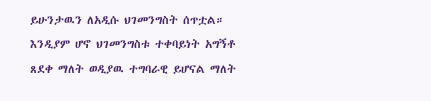ይሁንታዉን ለአዲሱ ህገመንግስት ሰጥቷል። እንዲያም ሆኖ ህገመንግስቱ ተቀባይነት አግኝቶ ጸደቀ ማለት ወዲያዉ ተግባራዊ ይሆናል ማለት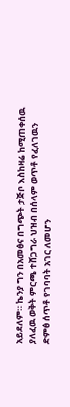አይደለም። ኬንያ ግን በአመፅና በግጭት ታጅቦ እስከዛሬ ከሚጠቀሰዉ ያለፈዉ ወቅት ምርጫ ተሸጋግራ ህዝብ በሰላም ወጥቶ የፈለገዉን ድምፅ ሰጥቶ የገባባት አገር ለመሆን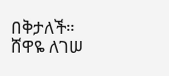በቅታለች።
ሸዋዬ ለገሠ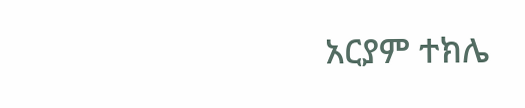አርያም ተክሌ